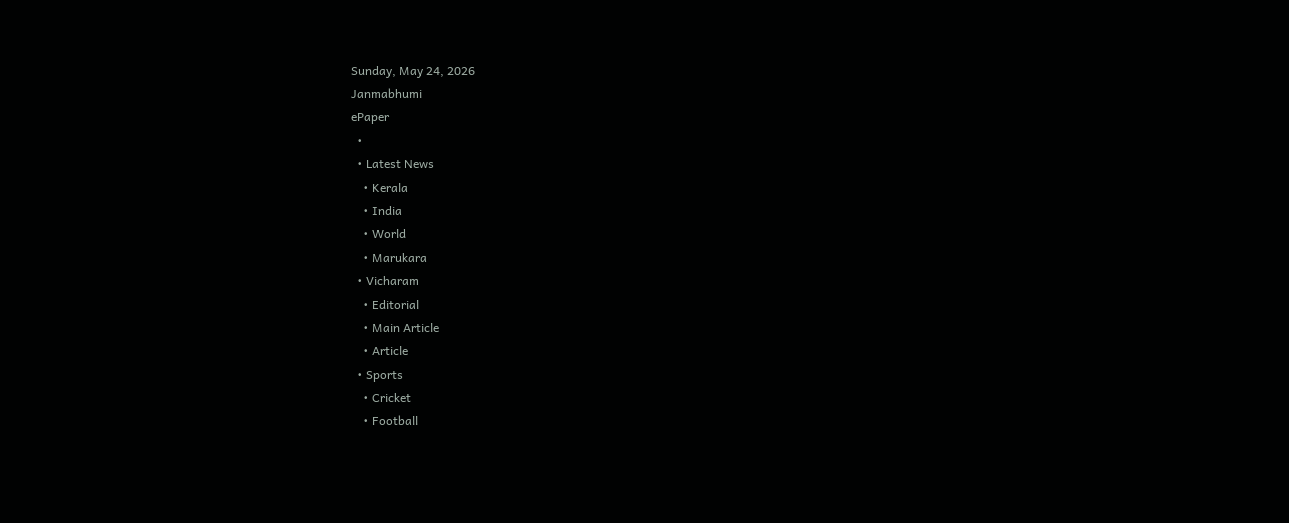Sunday, May 24, 2026
Janmabhumi
ePaper
  •
  • Latest News
    • Kerala
    • India
    • World
    • Marukara
  • Vicharam
    • Editorial
    • Main Article
    • Article
  • Sports
    • Cricket
    • Football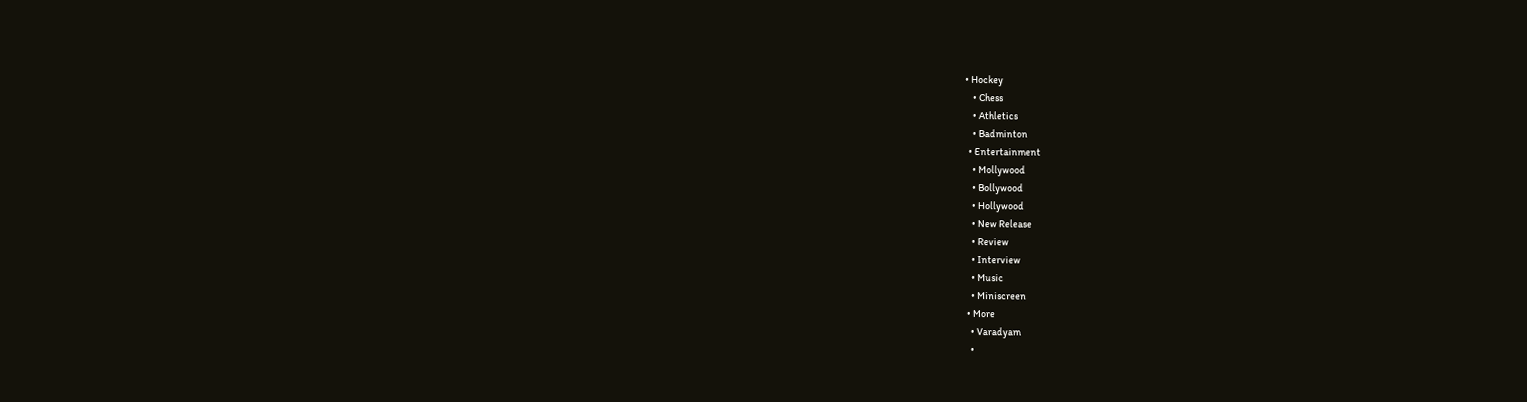• Hockey
    • Chess
    • Athletics
    • Badminton
  • Entertainment
    • Mollywood
    • Bollywood
    • Hollywood
    • New Release
    • Review
    • Interview
    • Music
    • Miniscreen
  • More
    • Varadyam
    •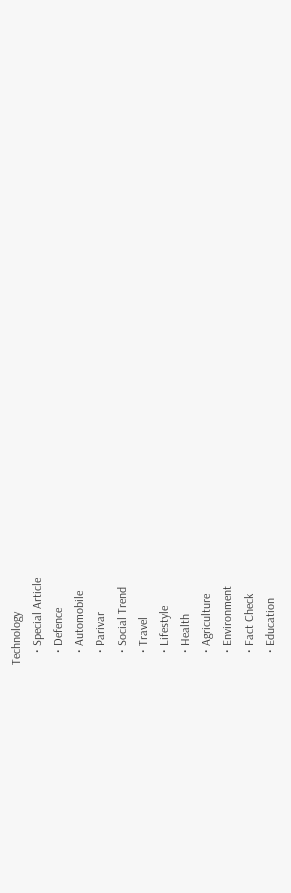Technology
    • Special Article
    • Defence
    • Automobile
    • Parivar
    • Social Trend
    • Travel
    • Lifestyle
    • Health
    • Agriculture
    • Environment
    • Fact Check
    • Education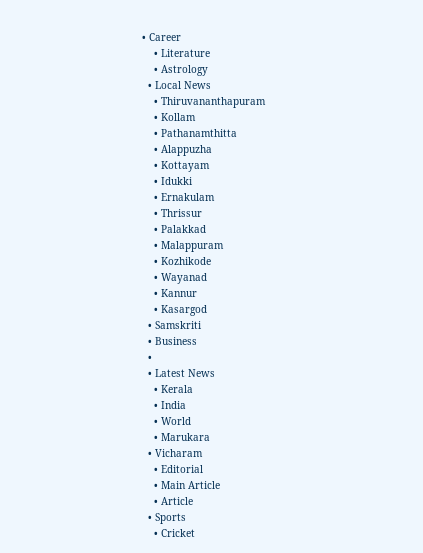• Career
    • Literature
    • Astrology
  • Local News
    • Thiruvananthapuram
    • Kollam
    • Pathanamthitta
    • Alappuzha
    • Kottayam
    • Idukki
    • Ernakulam
    • Thrissur
    • Palakkad
    • Malappuram
    • Kozhikode
    • Wayanad
    • Kannur
    • Kasargod
  • Samskriti
  • Business
  •
  • Latest News
    • Kerala
    • India
    • World
    • Marukara
  • Vicharam
    • Editorial
    • Main Article
    • Article
  • Sports
    • Cricket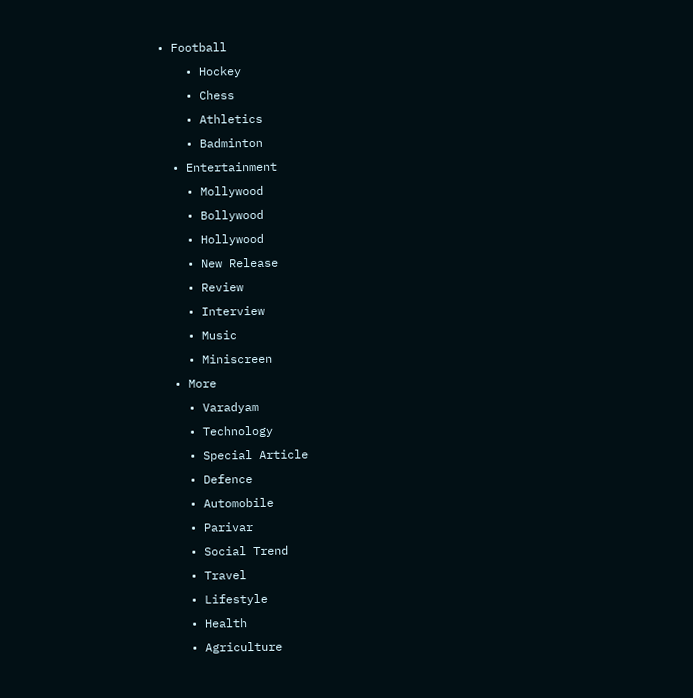• Football
    • Hockey
    • Chess
    • Athletics
    • Badminton
  • Entertainment
    • Mollywood
    • Bollywood
    • Hollywood
    • New Release
    • Review
    • Interview
    • Music
    • Miniscreen
  • More
    • Varadyam
    • Technology
    • Special Article
    • Defence
    • Automobile
    • Parivar
    • Social Trend
    • Travel
    • Lifestyle
    • Health
    • Agriculture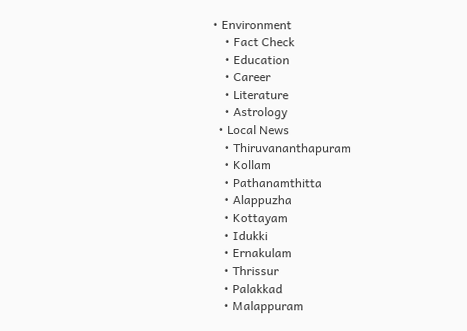• Environment
    • Fact Check
    • Education
    • Career
    • Literature
    • Astrology
  • Local News
    • Thiruvananthapuram
    • Kollam
    • Pathanamthitta
    • Alappuzha
    • Kottayam
    • Idukki
    • Ernakulam
    • Thrissur
    • Palakkad
    • Malappuram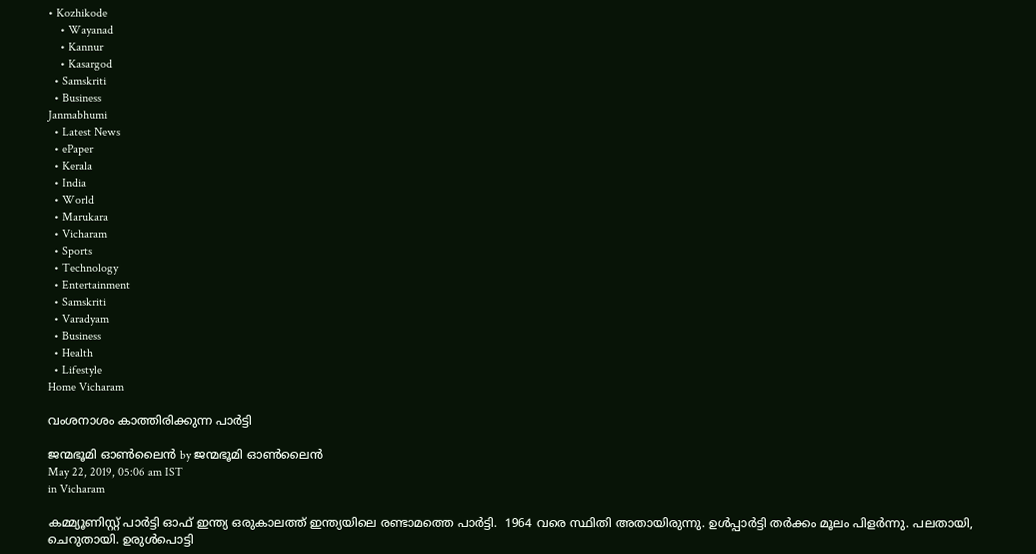• Kozhikode
    • Wayanad
    • Kannur
    • Kasargod
  • Samskriti
  • Business
Janmabhumi
  • Latest News
  • ePaper
  • Kerala
  • India
  • World
  • Marukara
  • Vicharam
  • Sports
  • Technology
  • Entertainment
  • Samskriti
  • Varadyam
  • Business
  • Health
  • Lifestyle
Home Vicharam

വംശനാശം കാത്തിരിക്കുന്ന പാര്‍ട്ടി

ജന്മഭൂമി ഓണ്‍ലൈന്‍ by ജന്മഭൂമി ഓണ്‍ലൈന്‍
May 22, 2019, 05:06 am IST
in Vicharam

കമ്മ്യൂണിസ്റ്റ് പാര്‍ട്ടി ഓഫ് ഇന്ത്യ ഒരുകാലത്ത് ഇന്ത്യയിലെ രണ്ടാമത്തെ പാര്‍ട്ടി.  1964 വരെ സ്ഥിതി അതായിരുന്നു. ഉള്‍പ്പാര്‍ട്ടി തര്‍ക്കം മൂലം പിളര്‍ന്നു. പലതായി, ചെറുതായി. ഉരുള്‍പൊട്ടി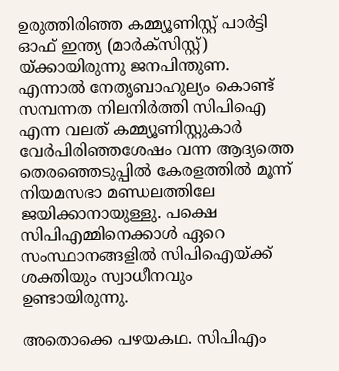ഉരുത്തിരിഞ്ഞ കമ്മ്യൂണിസ്റ്റ് പാര്‍ട്ടി ഓഫ് ഇന്ത്യ (മാര്‍ക്‌സിസ്റ്റ്) യ്‌ക്കായിരുന്നു ജനപിന്തുണ. എന്നാല്‍ നേതൃബാഹുല്യം കൊണ്ട് സമ്പന്നത നിലനിര്‍ത്തി സിപിഐ എന്ന വലത് കമ്മ്യൂണിസ്റ്റുകാര്‍ വേര്‍പിരിഞ്ഞശേഷം വന്ന ആദ്യത്തെ തെരഞ്ഞെടുപ്പില്‍ കേരളത്തില്‍ മൂന്ന് നിയമസഭാ മണ്ഡലത്തിലേ ജയിക്കാനായുള്ളു. പക്ഷെ സിപിഎമ്മിനെക്കാള്‍ ഏറെ സംസ്ഥാനങ്ങളില്‍ സിപിഐയ്‌ക്ക് ശക്തിയും സ്വാധീനവും ഉണ്ടായിരുന്നു.

അതൊക്കെ പഴയകഥ. സിപിഎം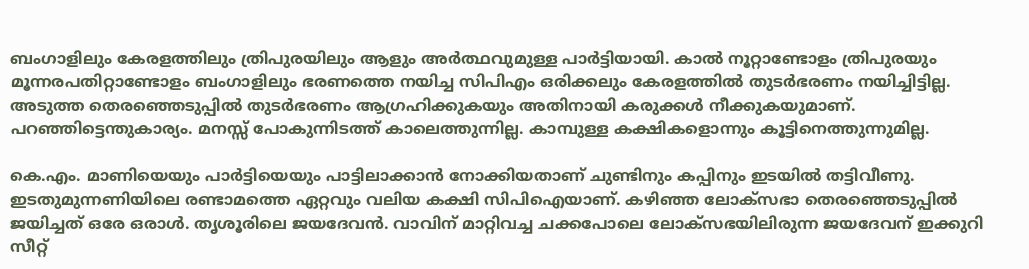ബംഗാളിലും കേരളത്തിലും ത്രിപുരയിലും ആളും അര്‍ത്ഥവുമുള്ള പാര്‍ട്ടിയായി. കാല്‍ നൂറ്റാണ്ടോളം ത്രിപുരയും മൂന്നരപതിറ്റാണ്ടോളം ബംഗാളിലും ഭരണത്തെ നയിച്ച സിപിഎം ഒരിക്കലും കേരളത്തില്‍ തുടര്‍ഭരണം നയിച്ചിട്ടില്ല. അടുത്ത തെരഞ്ഞെടുപ്പില്‍ തുടര്‍ഭരണം ആഗ്രഹിക്കുകയും അതിനായി കരുക്കള്‍ നീക്കുകയുമാണ്. പറഞ്ഞിട്ടെന്തുകാര്യം. മനസ്സ് പോകുന്നിടത്ത് കാലെത്തുന്നില്ല. കാമ്പുള്ള കക്ഷികളൊന്നും കൂട്ടിനെത്തുന്നുമില്ല.

കെ.എം. മാണിയെയും പാര്‍ട്ടിയെയും പാട്ടിലാക്കാന്‍ നോക്കിയതാണ് ചുണ്ടിനും കപ്പിനും ഇടയില്‍ തട്ടിവീണു. ഇടതുമുന്നണിയിലെ രണ്ടാമത്തെ ഏറ്റവും വലിയ കക്ഷി സിപിഐയാണ്. കഴിഞ്ഞ ലോക്‌സഭാ തെരഞ്ഞെടുപ്പില്‍ ജയിച്ചത് ഒരേ ഒരാള്‍. തൃശൂരിലെ ജയദേവന്‍. വാവിന് മാറ്റിവച്ച ചക്കപോലെ ലോക്‌സഭയിലിരുന്ന ജയദേവന് ഇക്കുറി സീറ്റ്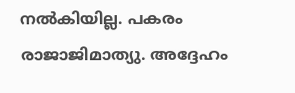നല്‍കിയില്ല. പകരം രാജാജിമാത്യു. അദ്ദേഹം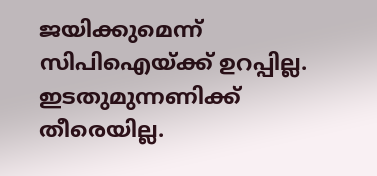ജയിക്കുമെന്ന് സിപിഐയ്‌ക്ക് ഉറപ്പില്ല. ഇടതുമുന്നണിക്ക് തീരെയില്ല.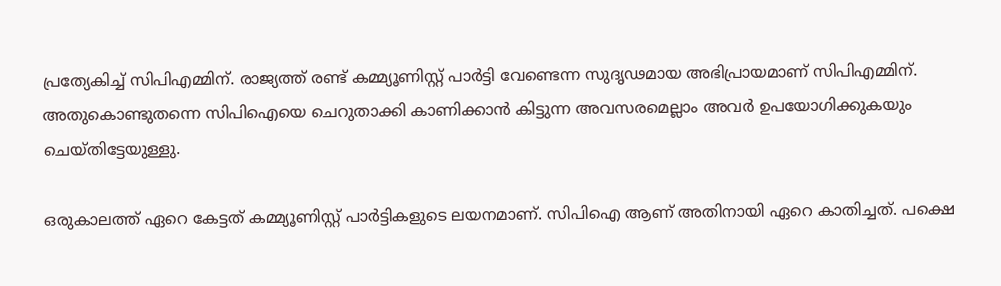പ്രത്യേകിച്ച് സിപിഎമ്മിന്. രാജ്യത്ത് രണ്ട് കമ്മ്യൂണിസ്റ്റ് പാര്‍ട്ടി വേണ്ടെന്ന സുദൃഢമായ അഭിപ്രായമാണ് സിപിഎമ്മിന്. അതുകൊണ്ടുതന്നെ സിപിഐയെ ചെറുതാക്കി കാണിക്കാന്‍ കിട്ടുന്ന അവസരമെല്ലാം അവര്‍ ഉപയോഗിക്കുകയും ചെയ്തിട്ടേയുള്ളു.

ഒരുകാലത്ത് ഏറെ കേട്ടത് കമ്മ്യൂണിസ്റ്റ് പാര്‍ട്ടികളുടെ ലയനമാണ്. സിപിഐ ആണ് അതിനായി ഏറെ കാതിച്ചത്. പക്ഷെ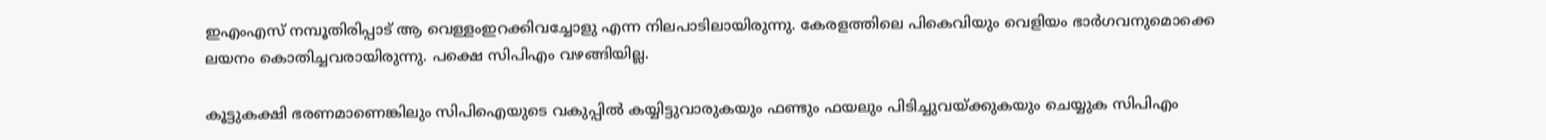ഇഎംഎസ് നമ്പൂതിരിപ്പാട് ആ വെള്ളംഇറക്കിവച്ചോളു എന്ന നിലപാടിലായിരുന്നു. കേരളത്തിലെ പികെവിയും വെളിയം ഭാര്‍ഗവനുമൊക്കെ ലയനം കൊതിച്ചവരായിരുന്നു. പക്ഷെ സിപിഎം വഴങ്ങിയില്ല.

കൂട്ടുകക്ഷി ഭരണമാണെങ്കിലും സിപിഐയുടെ വകുപ്പില്‍ കയ്യിട്ടുവാരുകയും ഫണ്ടും ഫയലും പിടിച്ചുവയ്‌ക്കുകയും ചെയ്യുക സിപിഎം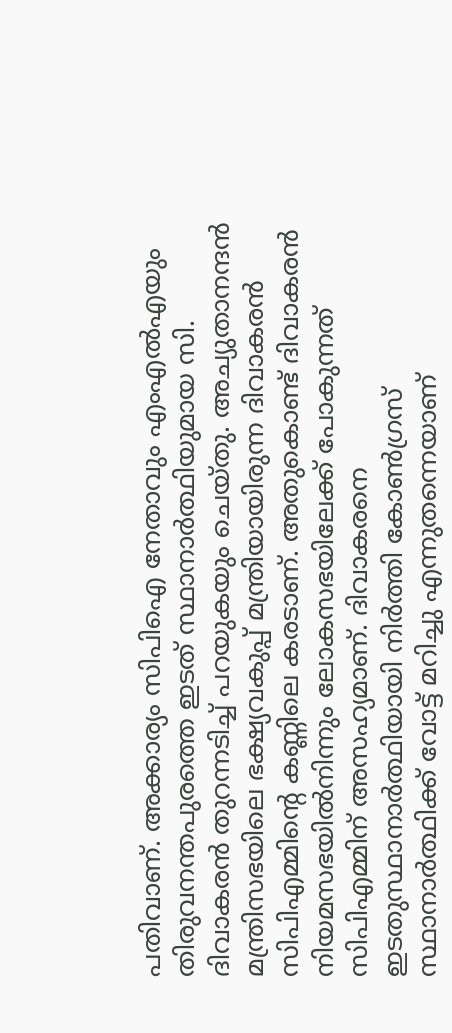പതിവാണ്. അക്കാര്യം സിപിഐ നേതാവും എംഎല്‍എയും തിരുവനന്തപുരത്തെ ഇടത് സ്ഥാനാര്‍ത്ഥിയുമായ സി. ദിവാകരന്‍ തുറന്നടിച്ച് പറയുകയും ചെയ്തു. അച്യുതാനന്ദന്‍ മന്ത്രിസഭയിലെ ഭക്ഷ്യവകുപ്പ് മന്ത്രിയായിരുന്ന ദിവാകരന്‍ സിപിഎമ്മിന്റെ കണ്ണിലെ കരടാണ്. അതുകൊണ്ട് ദിവാകരന്‍ നിയമസഭയില്‍നിന്നും ലോകസഭയിലേക്ക് പോകുന്നത് സിപിഎമ്മിന് അസഹ്യമാണ്. ദിവാകരനെ ഇടതുസ്ഥാനാര്‍ത്ഥിയായി നിര്‍ത്തി കോണ്‍ഗ്രസ് സ്ഥാനാര്‍ത്ഥിക്ക് വോട്ട് മറിച്ചു എന്നുതന്നെയാണ്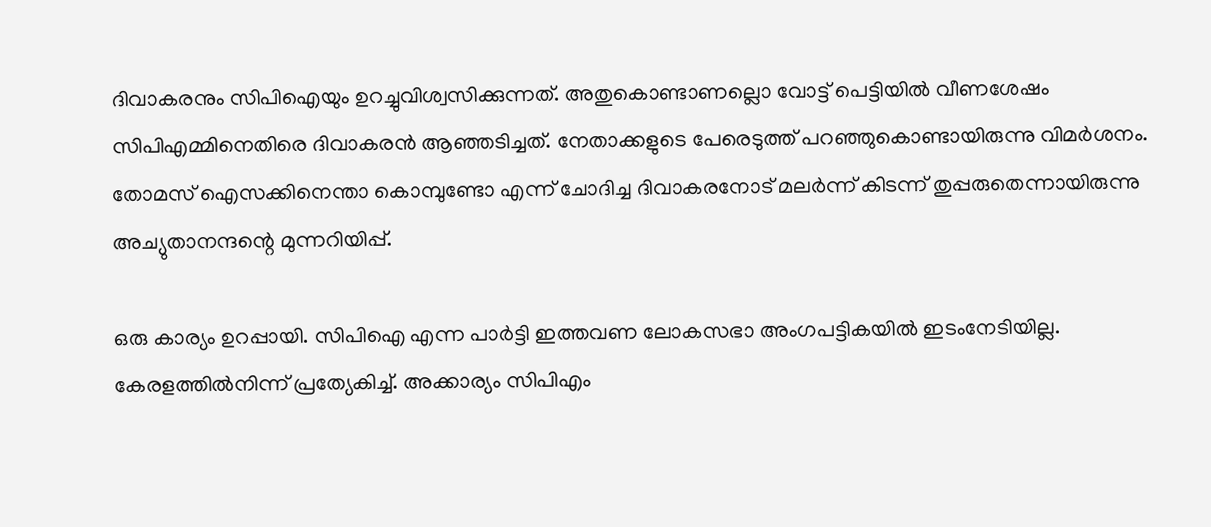ദിവാകരനും സിപിഐയും ഉറച്ചുവിശ്വസിക്കുന്നത്. അതുകൊണ്ടാണല്ലൊ വോട്ട് പെട്ടിയില്‍ വീണശേഷം സിപിഎമ്മിനെതിരെ ദിവാകരന്‍ ആഞ്ഞടിച്ചത്. നേതാക്കളുടെ പേരെടുത്ത് പറഞ്ഞുകൊണ്ടായിരുന്നു വിമര്‍ശനം. തോമസ് ഐസക്കിനെന്താ കൊമ്പുണ്ടോ എന്ന് ചോദിച്ച ദിവാകരനോട് മലര്‍ന്ന് കിടന്ന് തുപ്പരുതെന്നായിരുന്നു അച്യുതാനന്ദന്റെ മുന്നറിയിപ്പ്.

ഒരു കാര്യം ഉറപ്പായി. സിപിഐ എന്ന പാര്‍ട്ടി ഇത്തവണ ലോകസഭാ അംഗപട്ടികയില്‍ ഇടംനേടിയില്ല. കേരളത്തില്‍നിന്ന് പ്രത്യേകിച്ച്. അക്കാര്യം സിപിഎം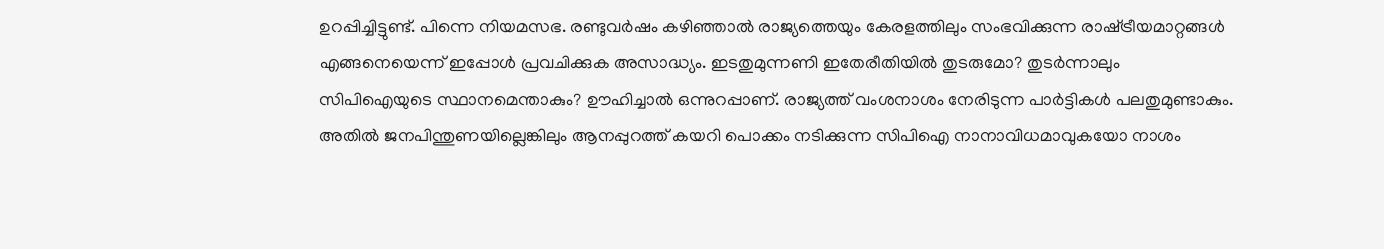ഉറപ്പിച്ചിട്ടുണ്ട്. പിന്നെ നിയമസഭ. രണ്ടുവര്‍ഷം കഴിഞ്ഞാല്‍ രാജ്യത്തെയും കേരളത്തിലും സംഭവിക്കുന്ന രാഷ്‌ട്രീയമാറ്റങ്ങള്‍ എങ്ങനെയെന്ന് ഇപ്പോള്‍ പ്രവചിക്കുക അസാദ്ധ്യം. ഇടതുമുന്നണി ഇതേരീതിയില്‍ തുടരുമോ? തുടര്‍ന്നാലും സിപിഐയുടെ സ്ഥാനമെന്താകും? ഊഹിച്ചാല്‍ ഒന്നുറപ്പാണ്. രാജ്യത്ത് വംശനാശം നേരിടുന്ന പാര്‍ട്ടികള്‍ പലതുമുണ്ടാകും. അതില്‍ ജനപിന്തുണയില്ലെങ്കിലും ആനപ്പുറത്ത് കയറി പൊക്കം നടിക്കുന്ന സിപിഐ നാനാവിധമാവുകയോ നാശം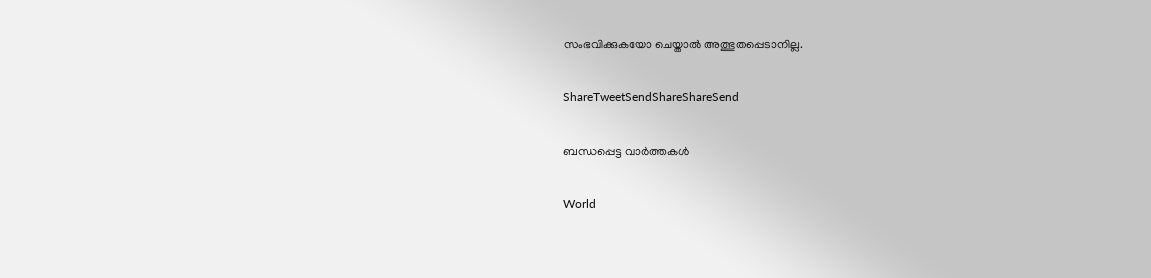സംഭവിക്കുകയോ ചെയ്താല്‍ അത്ഭുതപ്പെടാനില്ല.

ShareTweetSendShareShareSend

ബന്ധപ്പെട്ട വാര്‍ത്തകള്‍

World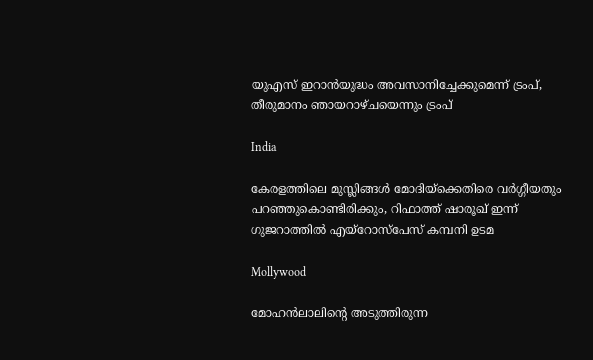യുഎസ് ഇറാന്‍യുദ്ധം അവസാനിച്ചേക്കുമെന്ന് ട്രംപ്, തീരുമാനം ഞായറാഴ്ചയെന്നും ട്രംപ്

India

കേരളത്തിലെ മുസ്ലിങ്ങള്‍ മോദിയ്‌ക്കെതിരെ വര്‍ഗ്ഗീയതും പറഞ്ഞുകൊണ്ടിരിക്കും, റിഫാത്ത് ഷാരൂഖ് ഇന്ന് ഗുജറാത്തില്‍ എയ്റോസ്പേസ് കമ്പനി ഉടമ

Mollywood

മോഹന്‍ലാലിന്റെ അടുത്തിരുന്ന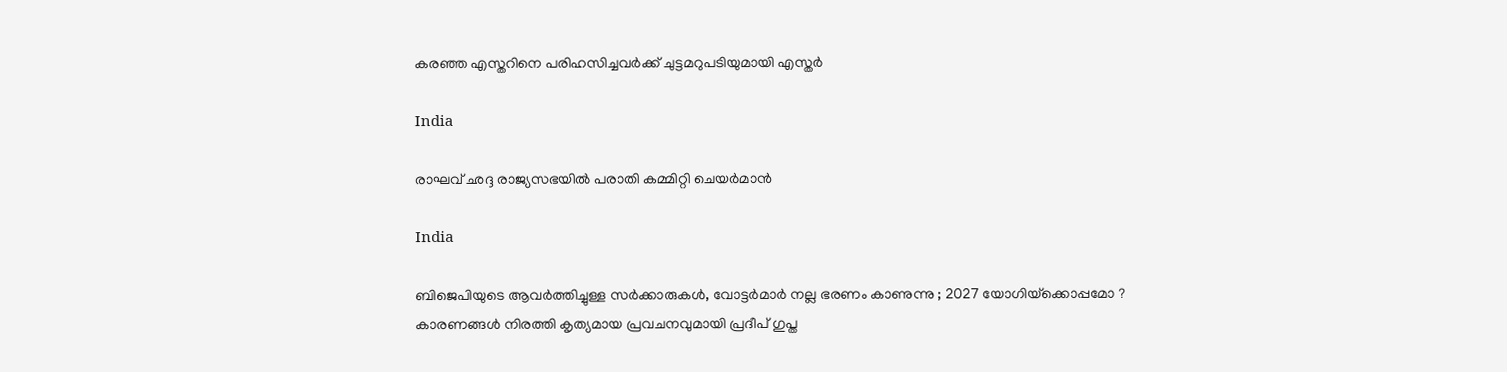കരഞ്ഞ എസ്തറിനെ പരിഹസിച്ചവര്‍ക്ക് ചുട്ടമറുപടിയുമായി എസ്തര്‍

India

രാഘവ് ഛദ്ദ രാജ്യസഭയില്‍ പരാതി കമ്മിറ്റി ചെയര്‍മാന്‍

India

ബിജെപിയുടെ ആവർത്തിച്ചുള്ള സർക്കാരുകൾ, വോട്ടർമാർ നല്ല ഭരണം കാണുന്നു ; 2027 യോഗിയ്‌ക്കൊപ്പമോ ? കാരണങ്ങൾ നിരത്തി കൃത്യമായ പ്രവചനവുമായി പ്രദീപ് ഗുപ്ത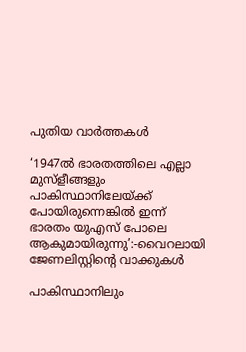പുതിയ വാര്‍ത്തകള്‍

‘1947ൽ ഭാരതത്തിലെ എല്ലാ മുസ്ളീങ്ങളും പാകിസ്ഥാനിലേയ്‌ക്ക് പോയിരുന്നെങ്കില്‍ ഇന്ന് ഭാരതം യുഎസ് പോലെ ആകുമായിരുന്നു’:-വൈറലായി ജേണലിസ്റ്റിന്റെ വാക്കുകള്‍

പാകിസ്ഥാനിലും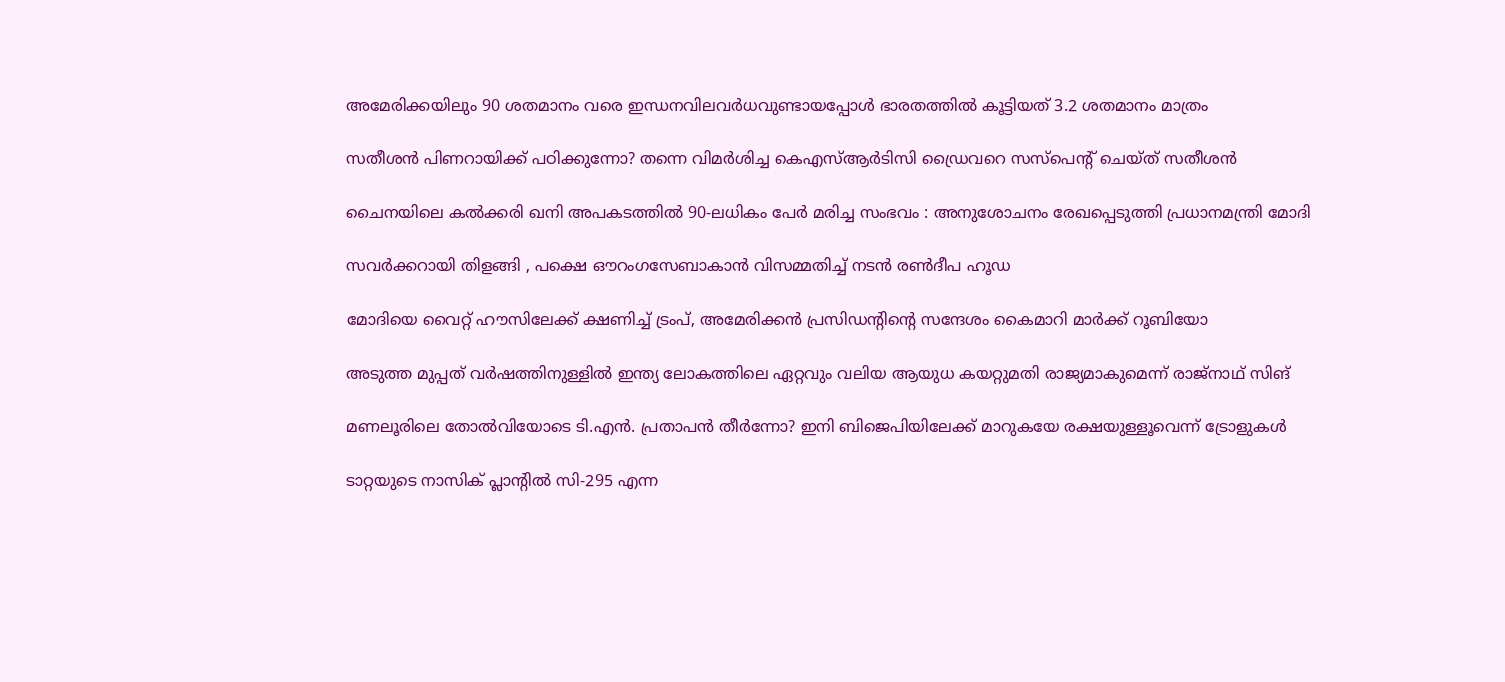അമേരിക്കയിലും 90 ശതമാനം വരെ ഇന്ധനവിലവര്‍ധവുണ്ടായപ്പോള്‍ ഭാരതത്തില്‍ കൂട്ടിയത് 3.2 ശതമാനം മാത്രം

സതീശന്‍ പിണറായിക്ക് പഠിക്കുന്നോ? തന്നെ വിമര്‍ശിച്ച കെഎസ്‍ആര്‍ടിസി ഡ്രൈവറെ സസ്പെന്‍റ് ചെയ്ത് സതീശന്‍

ചൈനയിലെ കൽക്കരി ഖനി അപകടത്തിൽ 90-ലധികം പേർ മരിച്ച സംഭവം : അനുശോചനം രേഖപ്പെടുത്തി പ്രധാനമന്ത്രി മോദി

സവർക്കറായി തിളങ്ങി , പക്ഷെ ഔറംഗസേബാകാൻ വിസമ്മതിച്ച് നടൻ രൺദീപ ഹൂഡ

മോദിയെ വൈറ്റ് ഹൗസിലേക്ക് ക്ഷണിച്ച് ട്രംപ്, അമേരിക്കന്‍ പ്രസിഡന്‍റിന്റെ സന്ദേശം കൈമാറി മാർക്ക് റൂബിയോ

അടുത്ത മുപ്പത് വർഷത്തിനുള്ളിൽ ഇന്ത്യ ലോകത്തിലെ ഏറ്റവും വലിയ ആയുധ കയറ്റുമതി രാജ്യമാകുമെന്ന് രാജ്നാഥ് സിങ്

മണലൂരിലെ തോല്‍വിയോടെ ടി.എന്‍. പ്രതാപന്‍ തീര്‍ന്നോ? ഇനി ബിജെപിയിലേക്ക് മാറുകയേ രക്ഷയുള്ളൂവെന്ന് ട്രോളുകള്‍

ടാറ്റയുടെ നാസിക് പ്ലാന്‍റില്‍ സി-295 എന്ന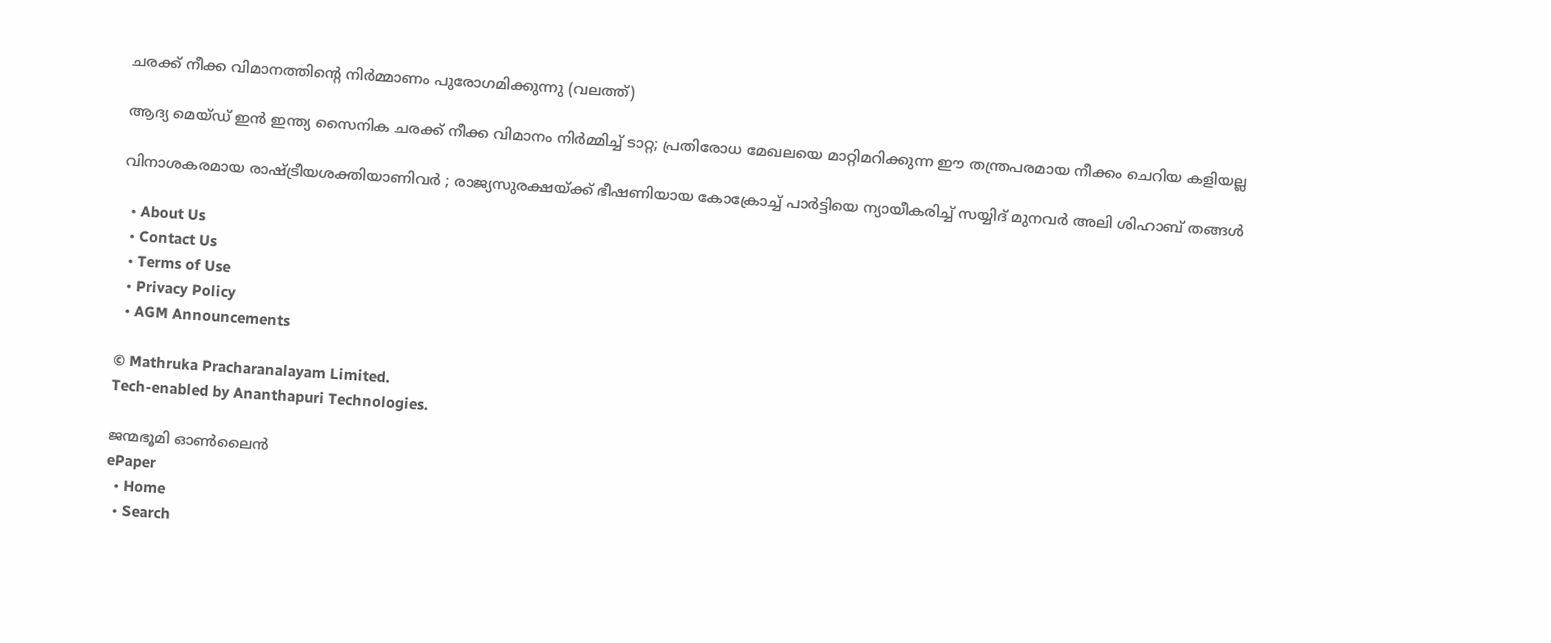ചരക്ക് നീക്ക വിമാനത്തിന്‍റെ നിര്‍മ്മാണം പുരോഗമിക്കുന്നു (വലത്ത്)

ആദ്യ മെയ്ഡ് ഇന്‍ ഇന്ത്യ സൈനിക ചരക്ക് നീക്ക വിമാനം നിര്‍മ്മിച്ച് ടാറ്റ; പ്രതിരോധ മേഖലയെ മാറ്റിമറിക്കുന്ന ഈ തന്ത്രപരമായ നീക്കം ചെറിയ കളിയല്ല

വിനാശകരമായ രാഷ്‌ട്രീയശക്തിയാണിവർ ; രാജ്യസുരക്ഷയ്‌ക്ക് ഭീഷണിയായ കോക്രോച്ച് പാർട്ടിയെ ന്യായീകരിച്ച് സയ്യിദ് മുനവർ അലി ശിഹാബ് തങ്ങൾ

  • About Us
  • Contact Us
  • Terms of Use
  • Privacy Policy
  • AGM Announcements

© Mathruka Pracharanalayam Limited.
Tech-enabled by Ananthapuri Technologies.

ജന്മഭൂമി ഓണ്‍ലൈന്‍
ePaper
  • Home
  • Search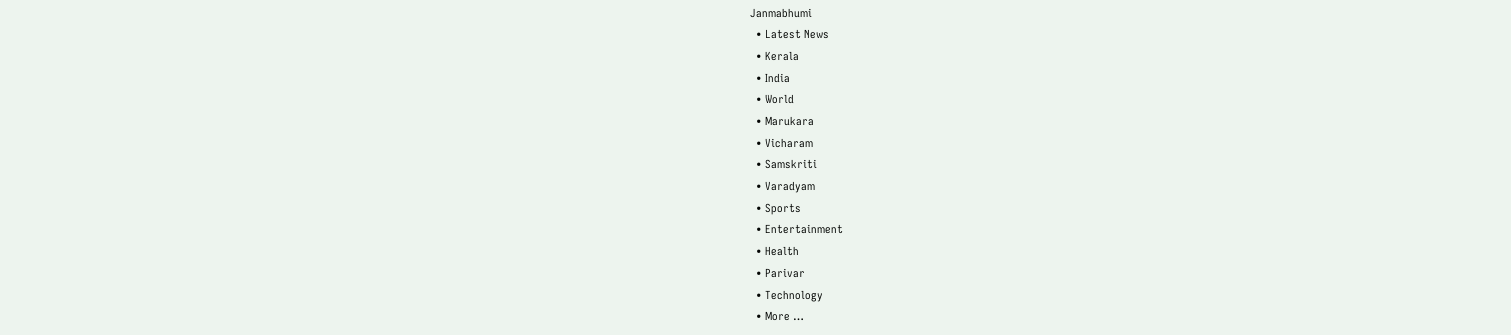Janmabhumi
  • Latest News
  • Kerala
  • India
  • World
  • Marukara
  • Vicharam
  • Samskriti
  • Varadyam
  • Sports
  • Entertainment
  • Health
  • Parivar
  • Technology
  • More …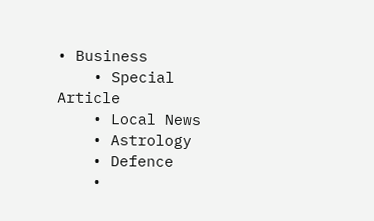• Business
    • Special Article
    • Local News
    • Astrology
    • Defence
    •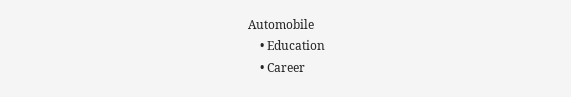Automobile
    • Education
    • Career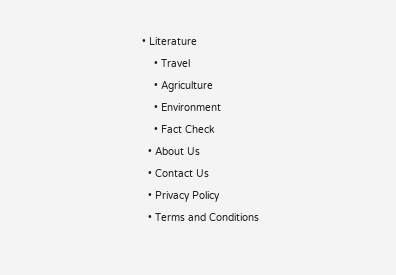• Literature
    • Travel
    • Agriculture
    • Environment
    • Fact Check
  • About Us
  • Contact Us
  • Privacy Policy
  • Terms and Conditions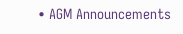• AGM Announcements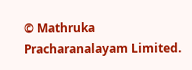© Mathruka Pracharanalayam Limited.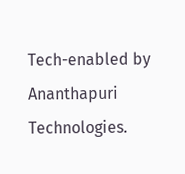Tech-enabled by Ananthapuri Technologies.